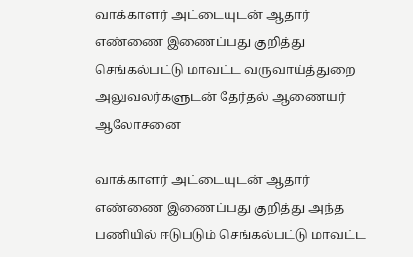வாக்காளர் அட்டையுடன் ஆதார் எண்ணை இணைப்பது குறித்து செங்கல்பட்டு மாவட்ட வருவாய்த்துறை அலுவலர்களுடன் தேர்தல் ஆணையர் ஆலோசனை

வாக்காளர் அட்டையுடன் ஆதார் எண்ணை இணைப்பது குறித்து அந்த பணியில் ஈடுபடும் செங்கல்பட்டு மாவட்ட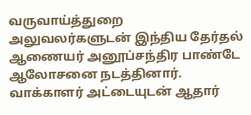வருவாய்த்துறை அலுவலர்களுடன் இந்திய தேர்தல் ஆணையர் அனூப்சந்திர பாண்டே ஆலோசனை நடத்தினார்.
வாக்காளர் அட்டையுடன் ஆதார்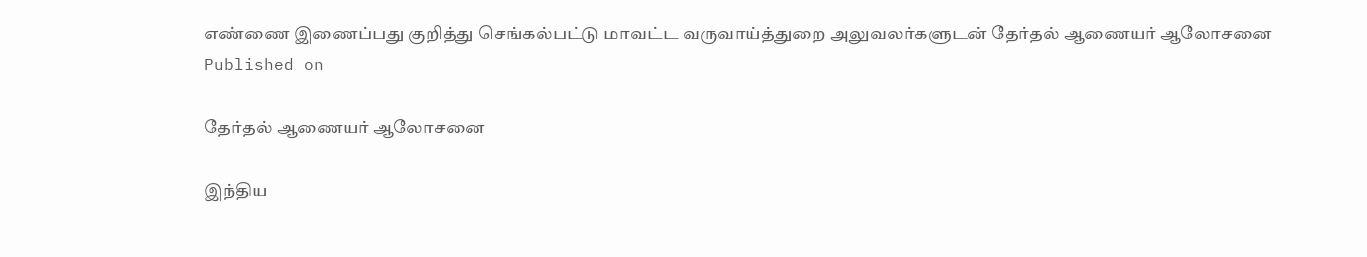எண்ணை இணைப்பது குறித்து செங்கல்பட்டு மாவட்ட வருவாய்த்துறை அலுவலர்களுடன் தேர்தல் ஆணையர் ஆலோசனை
Published on

தேர்தல் ஆணையர் ஆலோசனை

இந்திய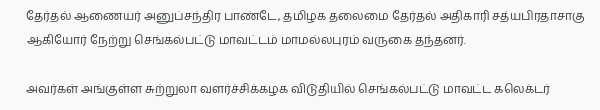தேர்தல் ஆணையர் அனுப்சந்திர பாண்டே, தமிழக தலைமை தேர்தல் அதிகாரி சத்யபிரதாசாகு ஆகியோர் நேற்று செங்கல்பட்டு மாவட்டம் மாமல்லபுரம் வருகை தந்தனர்.

அவர்கள் அங்குள்ள சுற்றுலா வளர்ச்சிக்கழக விடுதியில் செங்கல்பட்டு மாவட்ட கலெக்டர்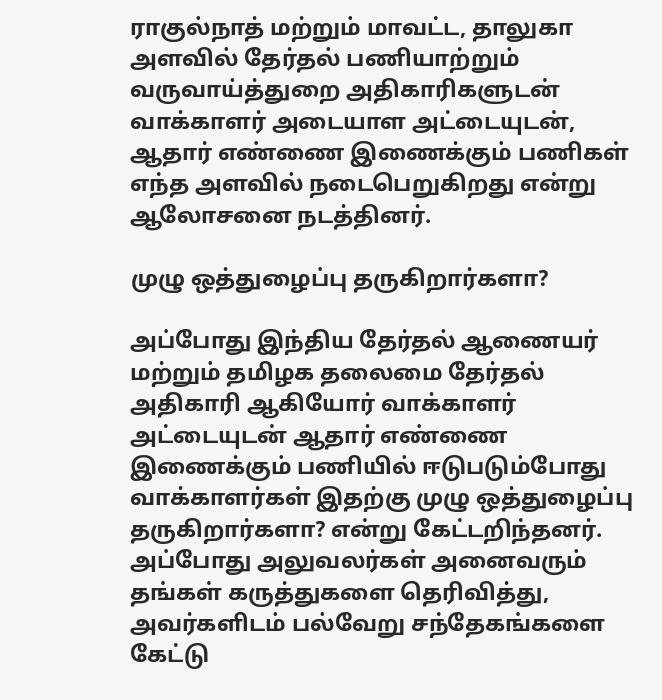ராகுல்நாத் மற்றும் மாவட்ட, தாலுகா அளவில் தேர்தல் பணியாற்றும் வருவாய்த்துறை அதிகாரிகளுடன் வாக்காளர் அடையாள அட்டையுடன், ஆதார் எண்ணை இணைக்கும் பணிகள் எந்த அளவில் நடைபெறுகிறது என்று ஆலோசனை நடத்தினர்.

முழு ஒத்துழைப்பு தருகிறார்களா?

அப்போது இந்திய தேர்தல் ஆணையர் மற்றும் தமிழக தலைமை தேர்தல் அதிகாரி ஆகியோர் வாக்காளர் அட்டையுடன் ஆதார் எண்ணை இணைக்கும் பணியில் ஈடுபடும்போது வாக்காளர்கள் இதற்கு முழு ஒத்துழைப்பு தருகிறார்களா? என்று கேட்டறிந்தனர். அப்போது அலுவலர்கள் அனைவரும் தங்கள் கருத்துகளை தெரிவித்து, அவர்களிடம் பல்வேறு சந்தேகங்களை கேட்டு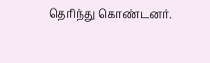தெரிந்து கொண்டனர்.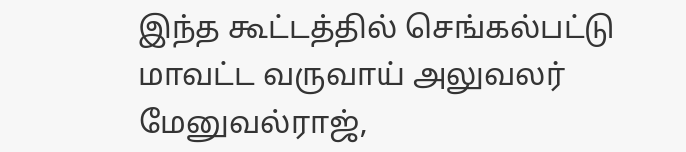இந்த கூட்டத்தில் செங்கல்பட்டு மாவட்ட வருவாய் அலுவலர் மேனுவல்ராஜ்,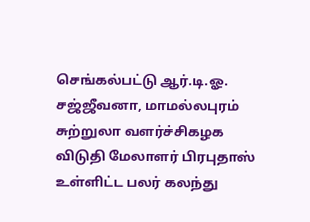செங்கல்பட்டு ஆர்.டி.ஓ. சஜ்ஜீவனா, மாமல்லபுரம் சுற்றுலா வளர்ச்சிகழக விடுதி மேலாளர் பிரபுதாஸ் உள்ளிட்ட பலர் கலந்து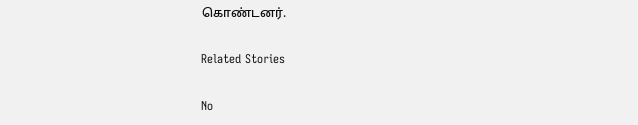கொண்டனர்.

Related Stories

No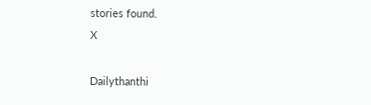stories found.
X

Dailythanthi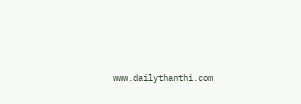www.dailythanthi.com